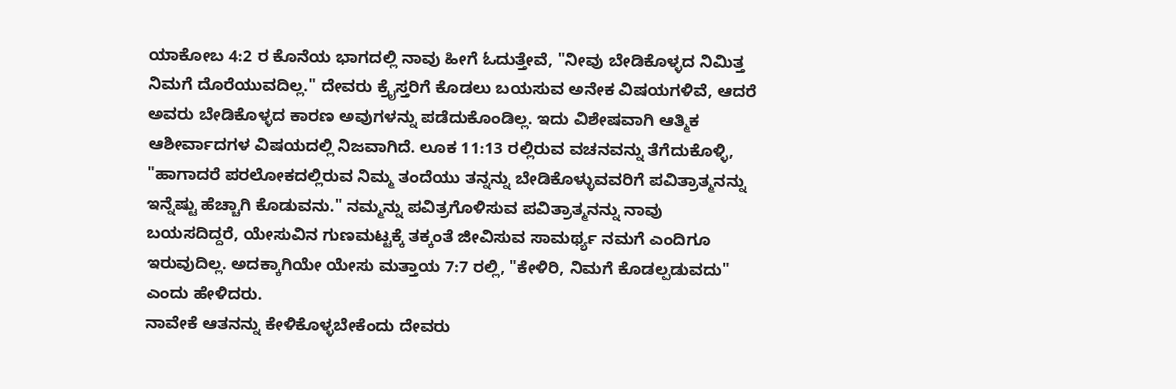ಯಾಕೋಬ 4:2 ರ ಕೊನೆಯ ಭಾಗದಲ್ಲಿ ನಾವು ಹೀಗೆ ಓದುತ್ತೇವೆ, "ನೀವು ಬೇಡಿಕೊಳ್ಳದ ನಿಮಿತ್ತ ನಿಮಗೆ ದೊರೆಯುವದಿಲ್ಲ." ದೇವರು ಕ್ರೈಸ್ತರಿಗೆ ಕೊಡಲು ಬಯಸುವ ಅನೇಕ ವಿಷಯಗಳಿವೆ, ಆದರೆ ಅವರು ಬೇಡಿಕೊಳ್ಳದ ಕಾರಣ ಅವುಗಳನ್ನು ಪಡೆದುಕೊಂಡಿಲ್ಲ. ಇದು ವಿಶೇಷವಾಗಿ ಆತ್ಮಿಕ ಆಶೀರ್ವಾದಗಳ ವಿಷಯದಲ್ಲಿ ನಿಜವಾಗಿದೆ. ಲೂಕ 11:13 ರಲ್ಲಿರುವ ವಚನವನ್ನು ತೆಗೆದುಕೊಳ್ಳಿ, "ಹಾಗಾದರೆ ಪರಲೋಕದಲ್ಲಿರುವ ನಿಮ್ಮ ತಂದೆಯು ತನ್ನನ್ನು ಬೇಡಿಕೊಳ್ಳುವವರಿಗೆ ಪವಿತ್ರಾತ್ಮನನ್ನು ಇನ್ನೆಷ್ಟು ಹೆಚ್ಚಾಗಿ ಕೊಡುವನು." ನಮ್ಮನ್ನು ಪವಿತ್ರಗೊಳಿಸುವ ಪವಿತ್ರಾತ್ಮನನ್ನು ನಾವು ಬಯಸದಿದ್ದರೆ, ಯೇಸುವಿನ ಗುಣಮಟ್ಟಕ್ಕೆ ತಕ್ಕಂತೆ ಜೀವಿಸುವ ಸಾಮರ್ಥ್ಯ ನಮಗೆ ಎಂದಿಗೂ ಇರುವುದಿಲ್ಲ. ಅದಕ್ಕಾಗಿಯೇ ಯೇಸು ಮತ್ತಾಯ 7:7 ರಲ್ಲಿ, "ಕೇಳಿರಿ, ನಿಮಗೆ ಕೊಡಲ್ಪಡುವದು" ಎಂದು ಹೇಳಿದರು.
ನಾವೇಕೆ ಆತನನ್ನು ಕೇಳಿಕೊಳ್ಳಬೇಕೆಂದು ದೇವರು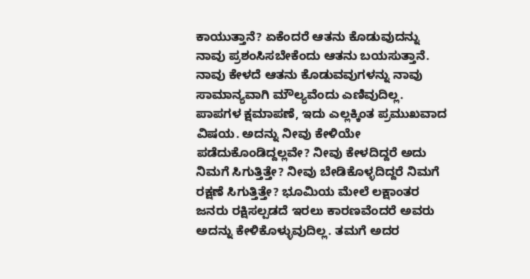ಕಾಯುತ್ತಾನೆ? ಏಕೆಂದರೆ ಆತನು ಕೊಡುವುದನ್ನು ನಾವು ಪ್ರಶಂಸಿಸಬೇಕೆಂದು ಆತನು ಬಯಸುತ್ತಾನೆ. ನಾವು ಕೇಳದೆ ಆತನು ಕೊಡುವವುಗಳನ್ನು ನಾವು ಸಾಮಾನ್ಯವಾಗಿ ಮೌಲ್ಯವೆಂದು ಎಣಿವುದಿಲ್ಲ. ಪಾಪಗಳ ಕ್ಷಮಾಪಣೆ, ಇದು ಎಲ್ಲಕ್ಕಿಂತ ಪ್ರಮುಖವಾದ ವಿಷಯ. ಅದನ್ನು ನೀವು ಕೇಳಿಯೇ ಪಡೆದುಕೊಂಡಿದ್ದಲ್ಲವೇ? ನೀವು ಕೇಳದಿದ್ದರೆ ಅದು ನಿಮಗೆ ಸಿಗುತ್ತಿತ್ತೇ? ನೀವು ಬೇಡಿಕೊಳ್ಳದಿದ್ದರೆ ನಿಮಗೆ ರಕ್ಷಣೆ ಸಿಗುತ್ತಿತ್ತೇ? ಭೂಮಿಯ ಮೇಲೆ ಲಕ್ಷಾಂತರ ಜನರು ರಕ್ಷಿಸಲ್ಪಡದೆ ಇರಲು ಕಾರಣವೆಂದರೆ ಅವರು ಅದನ್ನು ಕೇಳಿಕೊಳ್ಳುವುದಿಲ್ಲ. ತಮಗೆ ಅದರ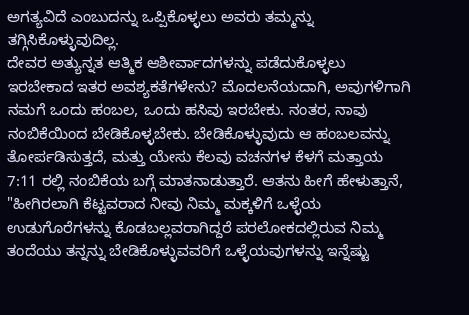ಅಗತ್ಯವಿದೆ ಎಂಬುದನ್ನು ಒಪ್ಪಿಕೊಳ್ಳಲು ಅವರು ತಮ್ಮನ್ನು ತಗ್ಗಿಸಿಕೊಳ್ಳುವುದಿಲ್ಲ.
ದೇವರ ಅತ್ಯುನ್ನತ ಆತ್ಮಿಕ ಆಶೀರ್ವಾದಗಳನ್ನು ಪಡೆದುಕೊಳ್ಳಲು ಇರಬೇಕಾದ ಇತರ ಅವಶ್ಯಕತೆಗಳೇನು? ಮೊದಲನೆಯದಾಗಿ, ಅವುಗಳಿಗಾಗಿ ನಮಗೆ ಒಂದು ಹಂಬಲ, ಒಂದು ಹಸಿವು ಇರಬೇಕು. ನಂತರ, ನಾವು ನಂಬಿಕೆಯಿಂದ ಬೇಡಿಕೊಳ್ಳಬೇಕು. ಬೇಡಿಕೊಳ್ಳುವುದು ಆ ಹಂಬಲವನ್ನು ತೋರ್ಪಡಿಸುತ್ತದೆ, ಮತ್ತು ಯೇಸು ಕೆಲವು ವಚನಗಳ ಕೆಳಗೆ ಮತ್ತಾಯ 7:11 ರಲ್ಲಿ ನಂಬಿಕೆಯ ಬಗ್ಗೆ ಮಾತನಾಡುತ್ತಾರೆ. ಆತನು ಹೀಗೆ ಹೇಳುತ್ತಾನೆ, "ಹೀಗಿರಲಾಗಿ ಕೆಟ್ಟವರಾದ ನೀವು ನಿಮ್ಮ ಮಕ್ಕಳಿಗೆ ಒಳ್ಳೆಯ ಉಡುಗೊರೆಗಳನ್ನು ಕೊಡಬಲ್ಲವರಾಗಿದ್ದರೆ ಪರಲೋಕದಲ್ಲಿರುವ ನಿಮ್ಮ ತಂದೆಯು ತನ್ನನ್ನು ಬೇಡಿಕೊಳ್ಳುವವರಿಗೆ ಒಳ್ಳೆಯವುಗಳನ್ನು ಇನ್ನೆಷ್ಟು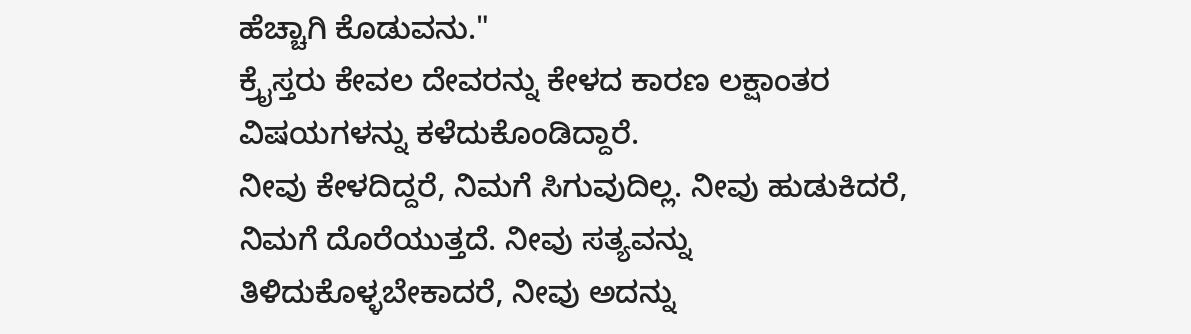ಹೆಚ್ಚಾಗಿ ಕೊಡುವನು."
ಕ್ರೈಸ್ತರು ಕೇವಲ ದೇವರನ್ನು ಕೇಳದ ಕಾರಣ ಲಕ್ಷಾಂತರ ವಿಷಯಗಳನ್ನು ಕಳೆದುಕೊಂಡಿದ್ದಾರೆ.
ನೀವು ಕೇಳದಿದ್ದರೆ, ನಿಮಗೆ ಸಿಗುವುದಿಲ್ಲ. ನೀವು ಹುಡುಕಿದರೆ, ನಿಮಗೆ ದೊರೆಯುತ್ತದೆ. ನೀವು ಸತ್ಯವನ್ನು ತಿಳಿದುಕೊಳ್ಳಬೇಕಾದರೆ, ನೀವು ಅದನ್ನು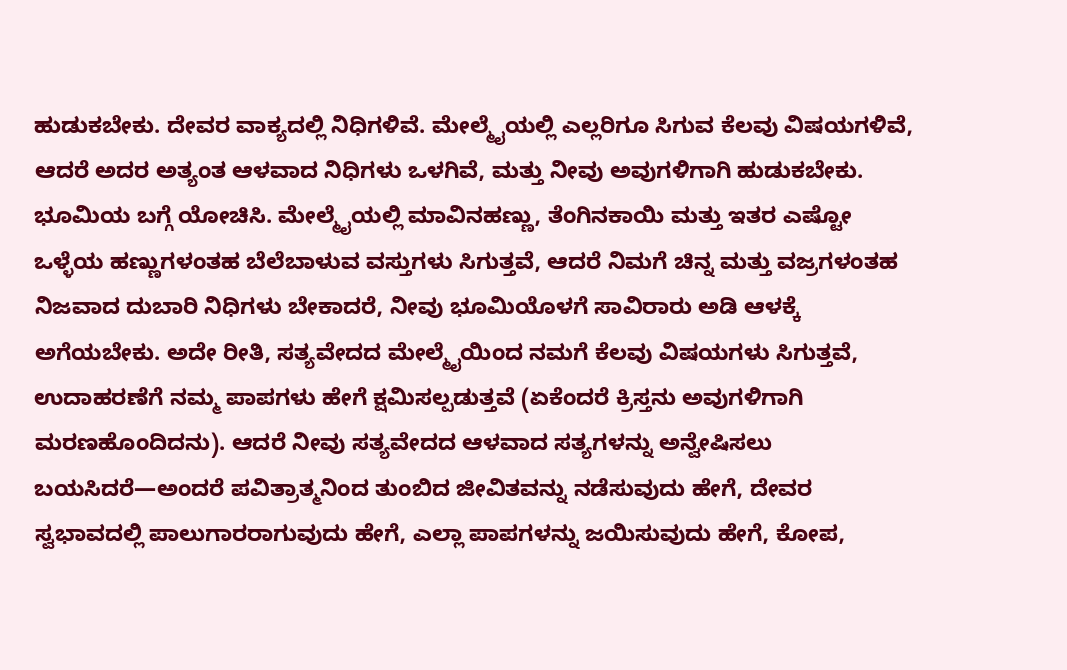ಹುಡುಕಬೇಕು. ದೇವರ ವಾಕ್ಯದಲ್ಲಿ ನಿಧಿಗಳಿವೆ. ಮೇಲ್ಮೈಯಲ್ಲಿ ಎಲ್ಲರಿಗೂ ಸಿಗುವ ಕೆಲವು ವಿಷಯಗಳಿವೆ, ಆದರೆ ಅದರ ಅತ್ಯಂತ ಆಳವಾದ ನಿಧಿಗಳು ಒಳಗಿವೆ, ಮತ್ತು ನೀವು ಅವುಗಳಿಗಾಗಿ ಹುಡುಕಬೇಕು. ಭೂಮಿಯ ಬಗ್ಗೆ ಯೋಚಿಸಿ. ಮೇಲ್ಮೈಯಲ್ಲಿ ಮಾವಿನಹಣ್ಣು, ತೆಂಗಿನಕಾಯಿ ಮತ್ತು ಇತರ ಎಷ್ಟೋ ಒಳ್ಳೆಯ ಹಣ್ಣುಗಳಂತಹ ಬೆಲೆಬಾಳುವ ವಸ್ತುಗಳು ಸಿಗುತ್ತವೆ, ಆದರೆ ನಿಮಗೆ ಚಿನ್ನ ಮತ್ತು ವಜ್ರಗಳಂತಹ ನಿಜವಾದ ದುಬಾರಿ ನಿಧಿಗಳು ಬೇಕಾದರೆ, ನೀವು ಭೂಮಿಯೊಳಗೆ ಸಾವಿರಾರು ಅಡಿ ಆಳಕ್ಕೆ ಅಗೆಯಬೇಕು. ಅದೇ ರೀತಿ, ಸತ್ಯವೇದದ ಮೇಲ್ಮೈಯಿಂದ ನಮಗೆ ಕೆಲವು ವಿಷಯಗಳು ಸಿಗುತ್ತವೆ, ಉದಾಹರಣೆಗೆ ನಮ್ಮ ಪಾಪಗಳು ಹೇಗೆ ಕ್ಷಮಿಸಲ್ಪಡುತ್ತವೆ (ಏಕೆಂದರೆ ಕ್ರಿಸ್ತನು ಅವುಗಳಿಗಾಗಿ ಮರಣಹೊಂದಿದನು). ಆದರೆ ನೀವು ಸತ್ಯವೇದದ ಆಳವಾದ ಸತ್ಯಗಳನ್ನು ಅನ್ವೇಷಿಸಲು ಬಯಸಿದರೆ—ಅಂದರೆ ಪವಿತ್ರಾತ್ಮನಿಂದ ತುಂಬಿದ ಜೀವಿತವನ್ನು ನಡೆಸುವುದು ಹೇಗೆ, ದೇವರ ಸ್ವಭಾವದಲ್ಲಿ ಪಾಲುಗಾರರಾಗುವುದು ಹೇಗೆ, ಎಲ್ಲಾ ಪಾಪಗಳನ್ನು ಜಯಿಸುವುದು ಹೇಗೆ, ಕೋಪ,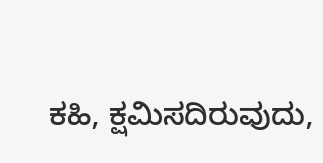ಕಹಿ, ಕ್ಷಮಿಸದಿರುವುದು,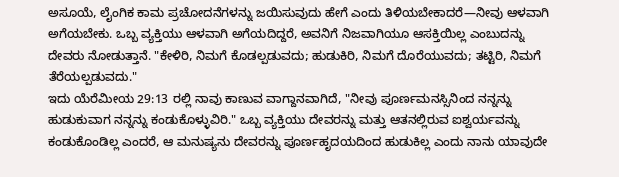ಅಸೂಯೆ, ಲೈಂಗಿಕ ಕಾಮ ಪ್ರಚೋದನೆಗಳನ್ನು ಜಯಿಸುವುದು ಹೇಗೆ ಎಂದು ತಿಳಿಯಬೇಕಾದರೆ—ನೀವು ಆಳವಾಗಿ ಅಗೆಯಬೇಕು. ಒಬ್ಬ ವ್ಯಕ್ತಿಯು ಆಳವಾಗಿ ಅಗೆಯದಿದ್ದರೆ, ಅವನಿಗೆ ನಿಜವಾಗಿಯೂ ಆಸಕ್ತಿಯಿಲ್ಲ ಎಂಬುದನ್ನು ದೇವರು ನೋಡುತ್ತಾನೆ. "ಕೇಳಿರಿ, ನಿಮಗೆ ಕೊಡಲ್ಪಡುವದು; ಹುಡುಕಿರಿ, ನಿಮಗೆ ದೊರೆಯುವದು; ತಟ್ಟಿರಿ, ನಿಮಗೆ ತೆರೆಯಲ್ಪಡುವದು."
ಇದು ಯೆರೆಮೀಯ 29:13 ರಲ್ಲಿ ನಾವು ಕಾಣುವ ವಾಗ್ದಾನವಾಗಿದೆ, "ನೀವು ಪೂರ್ಣಮನಸ್ಸಿನಿಂದ ನನ್ನನ್ನು ಹುಡುಕುವಾಗ ನನ್ನನ್ನು ಕಂಡುಕೊಳ್ಳುವಿರಿ." ಒಬ್ಬ ವ್ಯಕ್ತಿಯು ದೇವರನ್ನು ಮತ್ತು ಆತನಲ್ಲಿರುವ ಐಶ್ವರ್ಯವನ್ನು ಕಂಡುಕೊಂಡಿಲ್ಲ ಎಂದರೆ, ಆ ಮನುಷ್ಯನು ದೇವರನ್ನು ಪೂರ್ಣಹೃದಯದಿಂದ ಹುಡುಕಿಲ್ಲ ಎಂದು ನಾನು ಯಾವುದೇ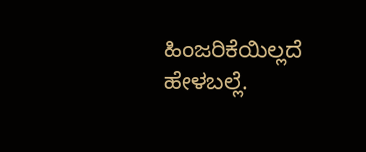ಹಿಂಜರಿಕೆಯಿಲ್ಲದೆ ಹೇಳಬಲ್ಲೆ.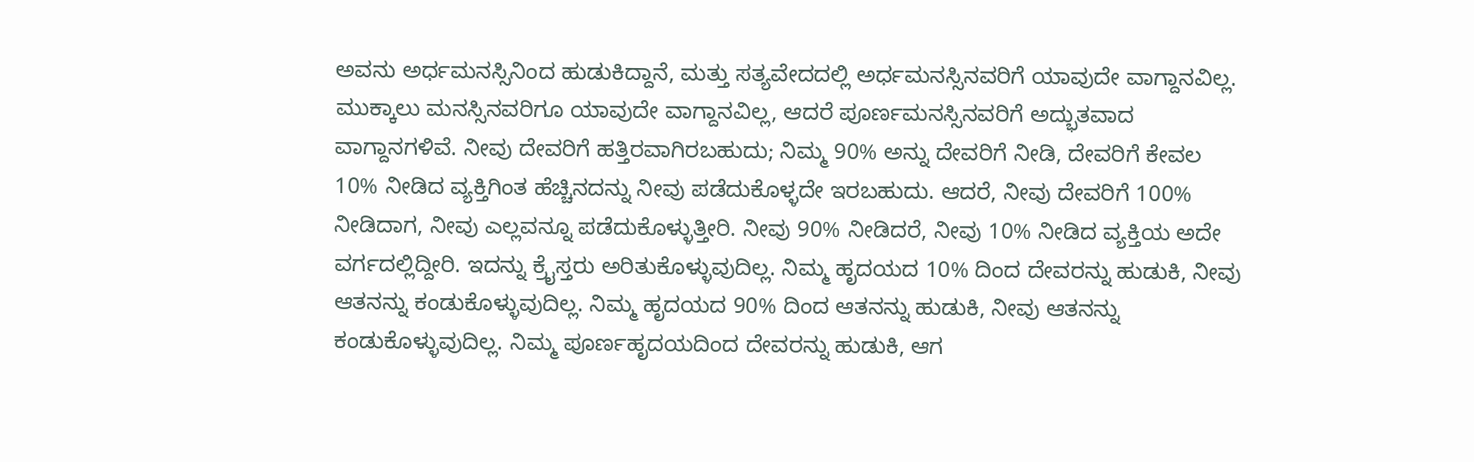ಅವನು ಅರ್ಧಮನಸ್ಸಿನಿಂದ ಹುಡುಕಿದ್ದಾನೆ, ಮತ್ತು ಸತ್ಯವೇದದಲ್ಲಿ ಅರ್ಧಮನಸ್ಸಿನವರಿಗೆ ಯಾವುದೇ ವಾಗ್ದಾನವಿಲ್ಲ. ಮುಕ್ಕಾಲು ಮನಸ್ಸಿನವರಿಗೂ ಯಾವುದೇ ವಾಗ್ದಾನವಿಲ್ಲ, ಆದರೆ ಪೂರ್ಣಮನಸ್ಸಿನವರಿಗೆ ಅದ್ಭುತವಾದ ವಾಗ್ದಾನಗಳಿವೆ. ನೀವು ದೇವರಿಗೆ ಹತ್ತಿರವಾಗಿರಬಹುದು; ನಿಮ್ಮ 90% ಅನ್ನು ದೇವರಿಗೆ ನೀಡಿ, ದೇವರಿಗೆ ಕೇವಲ 10% ನೀಡಿದ ವ್ಯಕ್ತಿಗಿಂತ ಹೆಚ್ಚಿನದನ್ನು ನೀವು ಪಡೆದುಕೊಳ್ಳದೇ ಇರಬಹುದು. ಆದರೆ, ನೀವು ದೇವರಿಗೆ 100% ನೀಡಿದಾಗ, ನೀವು ಎಲ್ಲವನ್ನೂ ಪಡೆದುಕೊಳ್ಳುತ್ತೀರಿ. ನೀವು 90% ನೀಡಿದರೆ, ನೀವು 10% ನೀಡಿದ ವ್ಯಕ್ತಿಯ ಅದೇ ವರ್ಗದಲ್ಲಿದ್ದೀರಿ. ಇದನ್ನು ಕ್ರೈಸ್ತರು ಅರಿತುಕೊಳ್ಳುವುದಿಲ್ಲ. ನಿಮ್ಮ ಹೃದಯದ 10% ದಿಂದ ದೇವರನ್ನು ಹುಡುಕಿ, ನೀವು ಆತನನ್ನು ಕಂಡುಕೊಳ್ಳುವುದಿಲ್ಲ. ನಿಮ್ಮ ಹೃದಯದ 90% ದಿಂದ ಆತನನ್ನು ಹುಡುಕಿ, ನೀವು ಆತನನ್ನು ಕಂಡುಕೊಳ್ಳುವುದಿಲ್ಲ. ನಿಮ್ಮ ಪೂರ್ಣಹೃದಯದಿಂದ ದೇವರನ್ನು ಹುಡುಕಿ, ಆಗ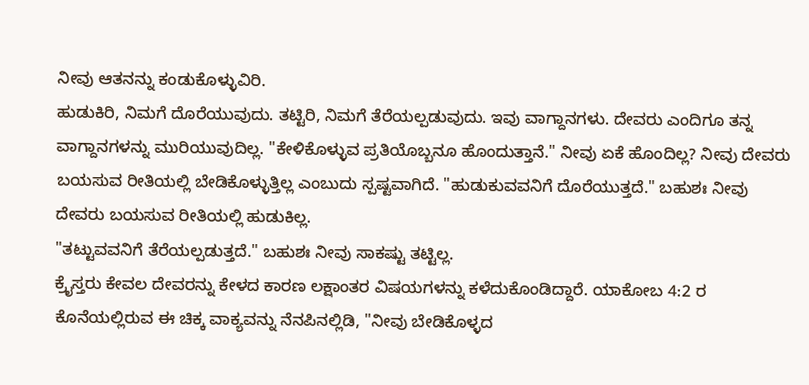ನೀವು ಆತನನ್ನು ಕಂಡುಕೊಳ್ಳುವಿರಿ.
ಹುಡುಕಿರಿ, ನಿಮಗೆ ದೊರೆಯುವುದು. ತಟ್ಟಿರಿ, ನಿಮಗೆ ತೆರೆಯಲ್ಪಡುವುದು. ಇವು ವಾಗ್ದಾನಗಳು. ದೇವರು ಎಂದಿಗೂ ತನ್ನ ವಾಗ್ದಾನಗಳನ್ನು ಮುರಿಯುವುದಿಲ್ಲ. "ಕೇಳಿಕೊಳ್ಳುವ ಪ್ರತಿಯೊಬ್ಬನೂ ಹೊಂದುತ್ತಾನೆ." ನೀವು ಏಕೆ ಹೊಂದಿಲ್ಲ? ನೀವು ದೇವರು ಬಯಸುವ ರೀತಿಯಲ್ಲಿ ಬೇಡಿಕೊಳ್ಳುತ್ತಿಲ್ಲ ಎಂಬುದು ಸ್ಪಷ್ಟವಾಗಿದೆ. "ಹುಡುಕುವವನಿಗೆ ದೊರೆಯುತ್ತದೆ." ಬಹುಶಃ ನೀವು ದೇವರು ಬಯಸುವ ರೀತಿಯಲ್ಲಿ ಹುಡುಕಿಲ್ಲ.
"ತಟ್ಟುವವನಿಗೆ ತೆರೆಯಲ್ಪಡುತ್ತದೆ." ಬಹುಶಃ ನೀವು ಸಾಕಷ್ಟು ತಟ್ಟಿಲ್ಲ.
ಕ್ರೈಸ್ತರು ಕೇವಲ ದೇವರನ್ನು ಕೇಳದ ಕಾರಣ ಲಕ್ಷಾಂತರ ವಿಷಯಗಳನ್ನು ಕಳೆದುಕೊಂಡಿದ್ದಾರೆ. ಯಾಕೋಬ 4:2 ರ ಕೊನೆಯಲ್ಲಿರುವ ಈ ಚಿಕ್ಕ ವಾಕ್ಯವನ್ನು ನೆನಪಿನಲ್ಲಿಡಿ, "ನೀವು ಬೇಡಿಕೊಳ್ಳದ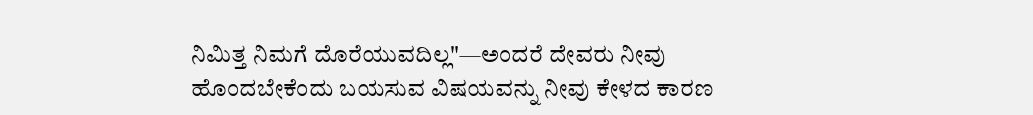ನಿಮಿತ್ತ ನಿಮಗೆ ದೊರೆಯುವದಿಲ್ಲ"—ಅಂದರೆ ದೇವರು ನೀವು ಹೊಂದಬೇಕೆಂದು ಬಯಸುವ ವಿಷಯವನ್ನು ನೀವು ಕೇಳದ ಕಾರಣ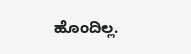ಹೊಂದಿಲ್ಲ.